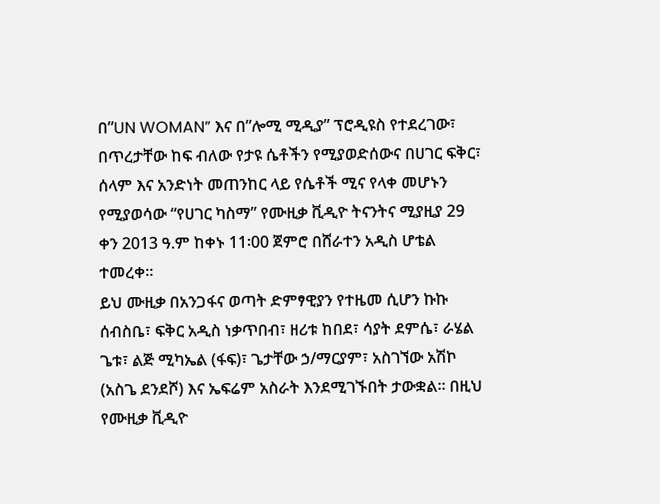በ”UN WOMAN” እና በ”ሎሚ ሚዲያ” ፕሮዲዩስ የተደረገው፣ በጥረታቸው ከፍ ብለው የታዩ ሴቶችን የሚያወድሰውና በሀገር ፍቅር፣ ሰላም እና አንድነት መጠንከር ላይ የሴቶች ሚና የላቀ መሆኑን የሚያወሳው “የሀገር ካስማ” የሙዚቃ ቪዲዮ ትናንትና ሚያዚያ 29 ቀን 2013 ዓ.ም ከቀኑ 11፡00 ጀምሮ በሸራተን አዲስ ሆቴል ተመረቀ።
ይህ ሙዚቃ በአንጋፋና ወጣት ድምፃዊያን የተዜመ ሲሆን ኩኩ ሰብስቤ፣ ፍቅር አዲስ ነቃጥበብ፣ ዘሪቱ ከበደ፣ ሳያት ደምሴ፣ ራሄል ጌቱ፣ ልጅ ሚካኤል (ፋፍ)፣ ጌታቸው ኃ/ማርያም፣ አስገኘው አሽኮ (አስጌ ደንደሾ) እና ኤፍሬም አስራት እንደሚገኙበት ታውቋል። በዚህ የሙዚቃ ቪዲዮ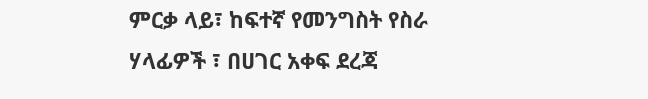ምርቃ ላይ፣ ከፍተኛ የመንግስት የስራ ሃላፊዎች ፣ በሀገር አቀፍ ደረጃ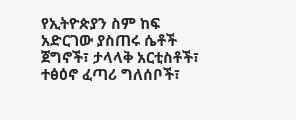የኢትዮጵያን ስም ከፍ አድርገው ያስጠሩ ሴቶች ጀግኖች፣ ታላላቅ አርቲስቶች፣ ተፅዕኖ ፈጣሪ ግለሰቦች፣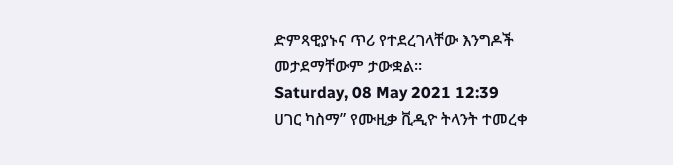ድምጻዊያኑና ጥሪ የተደረገላቸው እንግዶች መታደማቸውም ታውቋል።
Saturday, 08 May 2021 12:39
ሀገር ካስማ” የሙዚቃ ቪዲዮ ትላንት ተመረቀ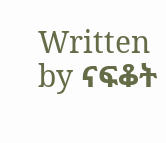Written by ናፍቆት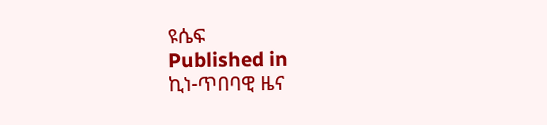ዩሴፍ
Published in
ኪነ-ጥበባዊ ዜና